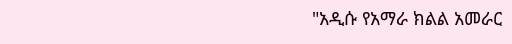"አዲሱ የአማራ ክልል አመራር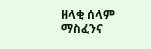ዘላቂ ሰላም ማስፈንና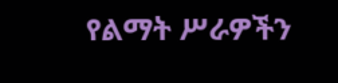የልማት ሥራዎችን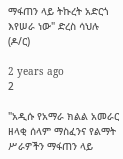ማፋጠን ላይ ትኩረት አድርጎ እየሠራ ነው" ድረስ ሳህሉ (ዶ/ር)

2 years ago
2

"አዲሱ የአማራ ክልል አመራር ዘላቂ ሰላም ማስፈንና የልማት ሥራዎችን ማፋጠን ላይ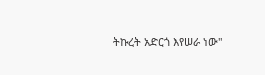ትኩረት አድርጎ እየሠራ ነው"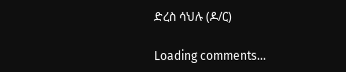ድረስ ሳህሉ (ዶ/ር)

Loading comments...